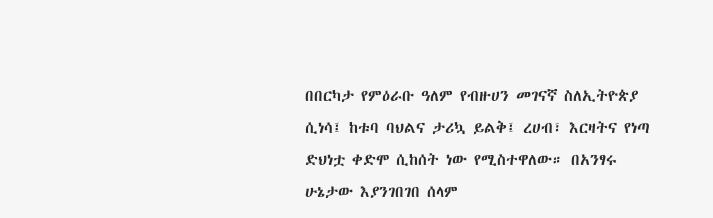በበርካታ የምዕራቡ ዓለም የብዙሀን መገናኛ ስለኢትዮጵያ ሲነሳ፤ ከቱባ ባህልና ታሪኳ ይልቅ፤ ረሀብ፣ እርዛትና የነጣ ድህነቷ ቀድሞ ሲከሰት ነው የሚስተዋለው። በአንፃሩ ሁኔታው እያንገበገበ ሰላም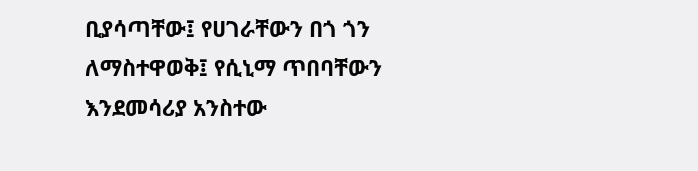ቢያሳጣቸው፤ የሀገራቸውን በጎ ጎን ለማስተዋወቅ፤ የሲኒማ ጥበባቸውን እንደመሳሪያ አንስተው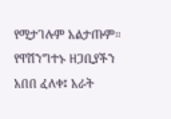የሚታገሉም አልታጡም። የዋሽንግተኑ ዘጋቢያችን አበበ ፈለቀ፤ አራት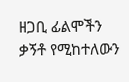ዘጋቢ ፊልሞችን ቃኝቶ የሚከተለውን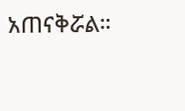አጠናቅሯል።